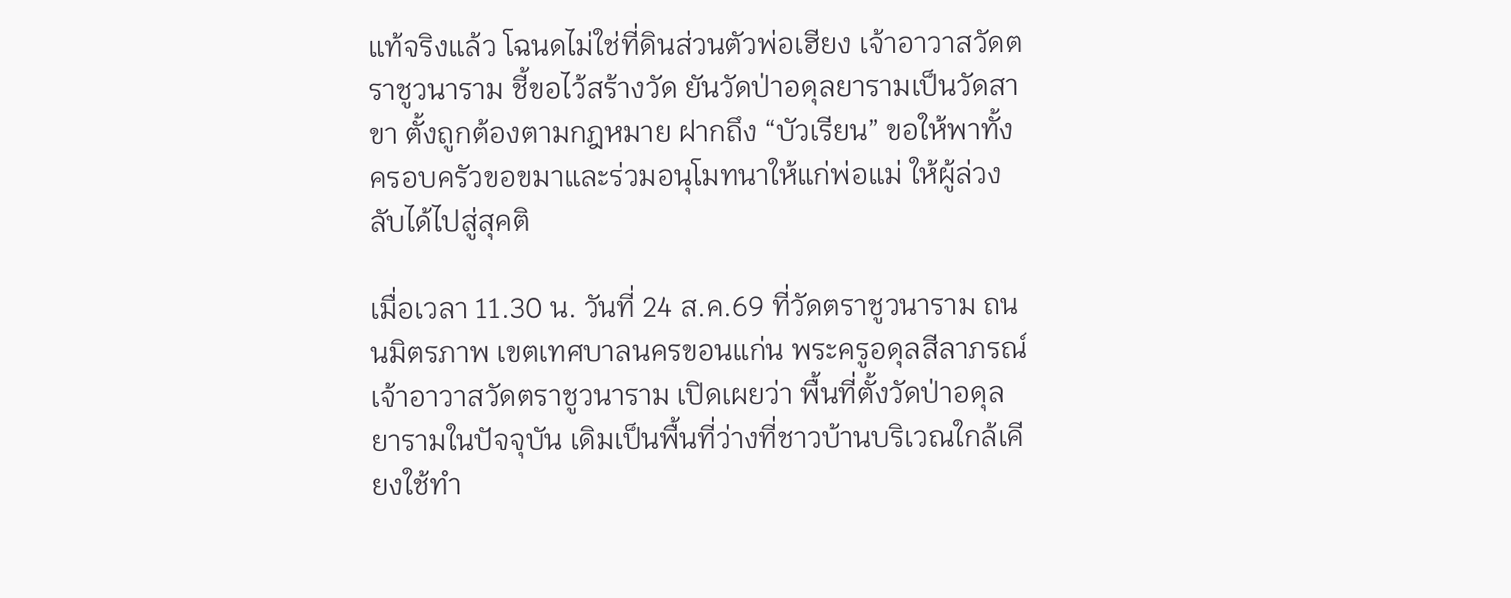แท้จริงแล้ว โฉนดไม่ใช่ที่ดินส่วนตัวพ่อเฮียง เจ้าอาวาสวัดตราชูวนาราม ชี้ขอไว้สร้างวัด ยันวัดป่าอดุลยารามเป็นวัดสาขา ตั้งถูกต้องตามกฎหมาย ฝากถึง “บัวเรียน” ขอให้พาทั้งครอบครัวขอขมาและร่วมอนุโมทนาให้แก่พ่อแม่ ให้ผู้ล่วงลับได้ไปสู่สุคติ

เมื่อเวลา 11.30 น. วันที่ 24 ส.ค.69 ที่วัดตราชูวนาราม ถนนมิตรภาพ เขตเทศบาลนครขอนแก่น พระครูอดุลสีลาภรณ์ เจ้าอาวาสวัดตราชูวนาราม เปิดเผยว่า พื้นที่ตั้งวัดป่าอดุลยารามในปัจจุบัน เดิมเป็นพื้นที่ว่างที่ชาวบ้านบริเวณใกล้เคียงใช้ทำ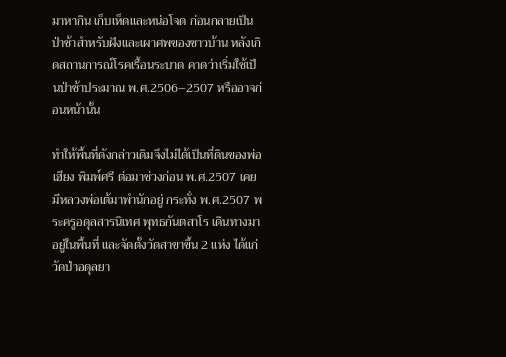มาหากิน เก็บเห็ดและหน่อโจด ก่อนกลายเป็นป่าช้าสำหรับฝังและเผาศพของชาวบ้าน หลังเกิดสถานการณ์โรคเรื้อนระบาด คาดว่าเริ่มใช้เป็นป่าช้าประมาณ พ.ศ.2506–2507 หรืออาจก่อนหน้านั้น

ทำให้พื้นที่ดังกล่าวเดิมจึงไม่ได้เป็นที่ดินของพ่อเฮียง พิมพ์ศรี ต่อมาช่วงก่อน พ.ศ.2507 เคยมีหลวงพ่อเต้มาพำนักอยู่ กระทั่ง พ.ศ.2507 พระครูอดุลสารนิเทศ พุทธกันตสาโร เดินทางมาอยู่ในพื้นที่ และจัดตั้งวัดสาขาขึ้น 2 แห่ง ได้แก่ วัดป่าอดุลยา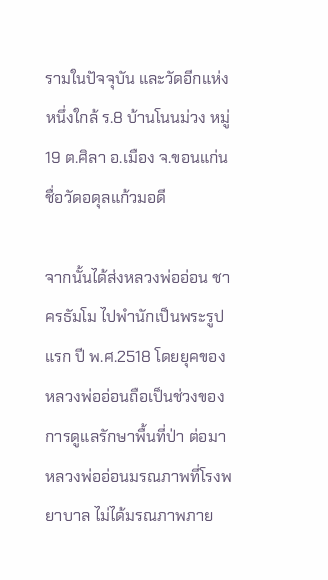รามในปัจจุบัน และวัดอีกแห่งหนึ่งใกล้ ร.8 บ้านโนนม่วง หมู่ 19 ต.ศิลา อ.เมือง จ.ขอนแก่น ชื่อวัดอดุลแก้วมอดี

จากนั้นได้ส่งหลวงพ่ออ่อน ชาครธัมโม ไปพำนักเป็นพระรูปแรก ปี พ.ศ.2518 โดยยุคของหลวงพ่ออ่อนถือเป็นช่วงของการดูแลรักษาพื้นที่ป่า ต่อมาหลวงพ่ออ่อนมรณภาพที่โรงพยาบาล ไม่ได้มรณภาพภาย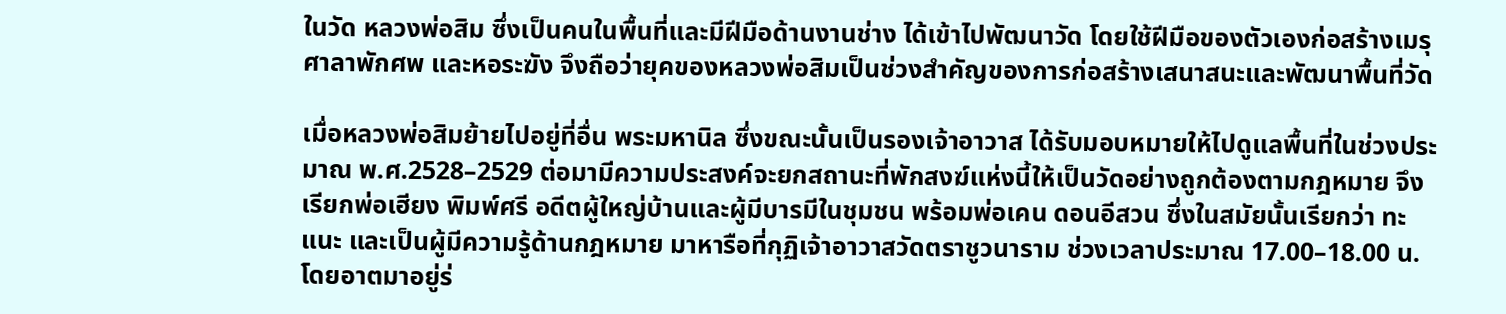ในวัด หลวงพ่อสิม ซึ่งเป็นคนในพื้นที่และมีฝีมือด้านงานช่าง ได้เข้าไปพัฒนาวัด โดยใช้ฝีมือของตัวเองก่อสร้างเมรุ ศาลาพักศพ และหอระฆัง จึงถือว่ายุคของหลวงพ่อสิมเป็นช่วงสำคัญของการก่อสร้างเสนาสนะและพัฒนาพื้นที่วัด

เมื่อหลวงพ่อสิมย้ายไปอยู่ที่อื่น พระมหานิล ซึ่งขณะนั้นเป็นรองเจ้าอาวาส ได้รับมอบหมายให้ไปดูแลพื้นที่ในช่วงประมาณ พ.ศ.2528–2529 ต่อมามีความประสงค์จะยกสถานะที่พักสงฆ์แห่งนี้ให้เป็นวัดอย่างถูกต้องตามกฎหมาย จึงเรียกพ่อเฮียง พิมพ์ศรี อดีตผู้ใหญ่บ้านและผู้มีบารมีในชุมชน พร้อมพ่อเคน ดอนอีสวน ซึ่งในสมัยนั้นเรียกว่า ทะแนะ และเป็นผู้มีความรู้ด้านกฎหมาย มาหารือที่กุฏิเจ้าอาวาสวัดตราชูวนาราม ช่วงเวลาประมาณ 17.00–18.00 น. โดยอาตมาอยู่ร่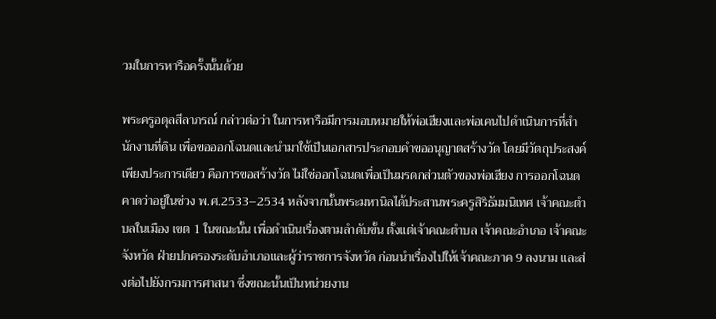วมในการหารือครั้งนั้นด้วย

พระครูอดุลสีลาภรณ์ กล่าวต่อว่า ในการหารือมีการมอบหมายให้พ่อเฮียงและพ่อเคนไปดำเนินการที่สำนักงานที่ดิน เพื่อขอออกโฉนดและนำมาใช้เป็นเอกสารประกอบคำขออนุญาตสร้างวัด โดยมีวัตถุประสงค์เพียงประการเดียว คือการขอสร้างวัด ไม่ใช่ออกโฉนดเพื่อเป็นมรดกส่วนตัวของพ่อเฮียง การออกโฉนดคาดว่าอยู่ในช่วง พ.ศ.2533–2534 หลังจากนั้นพระมหานิลได้ประสานพระครูสิริธัมมนิเทศ เจ้าคณะตำบลในเมือง เขต 1 ในขณะนั้น เพื่อดำเนินเรื่องตามลำดับขั้น ตั้งแต่เจ้าคณะตำบล เจ้าคณะอำเภอ เจ้าคณะจังหวัด ฝ่ายปกครองระดับอำเภอและผู้ว่าราชการจังหวัด ก่อนนำเรื่องไปให้เจ้าคณะภาค 9 ลงนาม และส่งต่อไปยังกรมการศาสนา ซึ่งขณะนั้นเป็นหน่วยงาน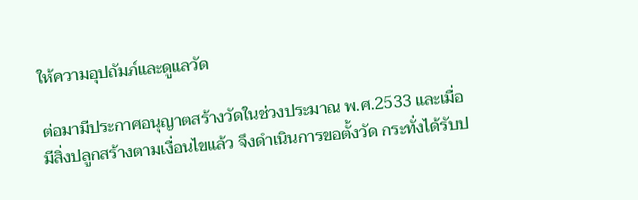ให้ความอุปถัมภ์และดูแลวัด

ต่อมามีประกาศอนุญาตสร้างวัดในช่วงประมาณ พ.ศ.2533 และเมื่อมีสิ่งปลูกสร้างตามเงื่อนไขแล้ว จึงดำเนินการขอตั้งวัด กระทั่งได้รับป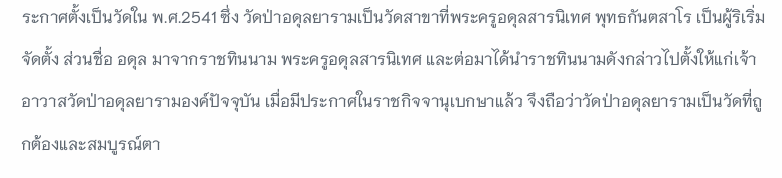ระกาศตั้งเป็นวัดใน พ.ศ.2541 ซึ่ง วัดป่าอดุลยารามเป็นวัดสาขาที่พระครูอดุลสารนิเทศ พุทธกันตสาโร เป็นผู้ริเริ่มจัดตั้ง ส่วนชื่อ อดุล มาจากราชทินนาม พระครูอดุลสารนิเทศ และต่อมาได้นำราชทินนามดังกล่าวไปตั้งให้แก่เจ้าอาวาสวัดป่าอดุลยารามองค์ปัจจุบัน เมื่อมีประกาศในราชกิจจานุเบกษาแล้ว จึงถือว่าวัดป่าอดุลยารามเป็นวัดที่ถูกต้องและสมบูรณ์ตา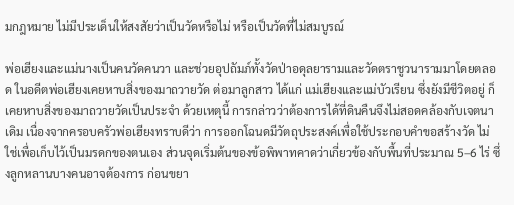มกฎหมาย ไม่มีประเด็นให้สงสัยว่าเป็นวัดหรือไม่ หรือเป็นวัดที่ไม่สมบูรณ์

พ่อเฮียงและแม่นางเป็นคนวัดคนวา และช่วยอุปถัมภ์ทั้งวัดป่าอดุลยารามและวัดตราชูวนารามมาโดยตลอด ในอดีตพ่อเฮียงเคยหาบสิ่งของมาถวายวัด ต่อมาลูกสาว ได้แก่ แม่เฮียงและแม่บัวเรียน ซึ่งยังมีชีวิตอยู่ ก็เคยหาบสิ่งของมาถวายวัดเป็นประจำ ด้วยเหตุนี้ การกล่าวว่าต้องการได้ที่ดินคืนจึงไม่สอดคล้องกับเจตนาเดิม เนื่องจากครอบครัวพ่อเฮียงทราบดีว่า การออกโฉนดมีวัตถุประสงค์เพื่อใช้ประกอบคำขอสร้างวัด ไม่ใช่เพื่อเก็บไว้เป็นมรดกของตนเอง ส่วนจุดเริ่มต้นของข้อพิพาทคาดว่าเกี่ยวข้องกับพื้นที่ประมาณ 5–6 ไร่ ซึ่งลูกหลานบางคนอาจต้องการ ก่อนขยา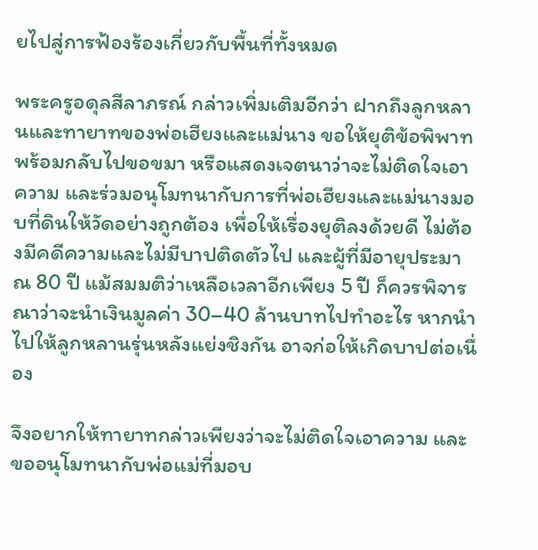ยไปสู่การฟ้องร้องเกี่ยวกับพื้นที่ทั้งหมด

พระครูอดุลสีลาภรณ์ กล่าวเพิ่มเติมอีกว่า ฝากถึงลูกหลานและทายาทของพ่อเฮียงและแม่นาง ขอให้ยุติข้อพิพาท พร้อมกลับไปขอขมา หรือแสดงเจตนาว่าจะไม่ติดใจเอาความ และร่วมอนุโมทนากับการที่พ่อเฮียงและแม่นางมอบที่ดินให้วัดอย่างถูกต้อง เพื่อให้เรื่องยุติลงด้วยดี ไม่ต้องมีคดีความและไม่มีบาปติดตัวไป และผู้ที่มีอายุประมาณ 80 ปี แม้สมมติว่าเหลือเวลาอีกเพียง 5 ปี ก็ควรพิจารณาว่าจะนำเงินมูลค่า 30–40 ล้านบาทไปทำอะไร หากนำไปให้ลูกหลานรุ่นหลังแย่งชิงกัน อาจก่อให้เกิดบาปต่อเนื่อง

จึงอยากให้ทายาทกล่าวเพียงว่าจะไม่ติดใจเอาความ และขออนุโมทนากับพ่อแม่ที่มอบ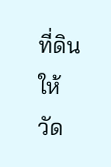ที่ดินให้วัด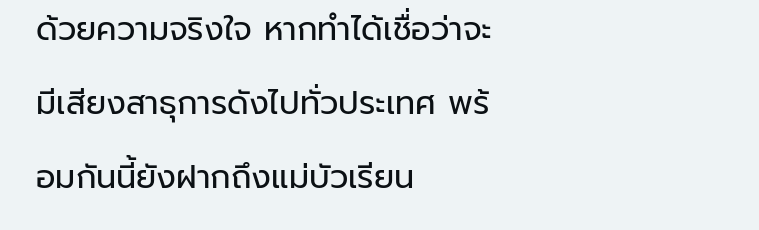ด้วยความจริงใจ หากทำได้เชื่อว่าจะมีเสียงสาธุการดังไปทั่วประเทศ พร้อมกันนี้ยังฝากถึงแม่บัวเรียน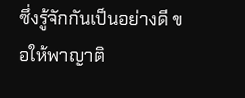ซึ่งรู้จักกันเป็นอย่างดี ขอให้พาญาติ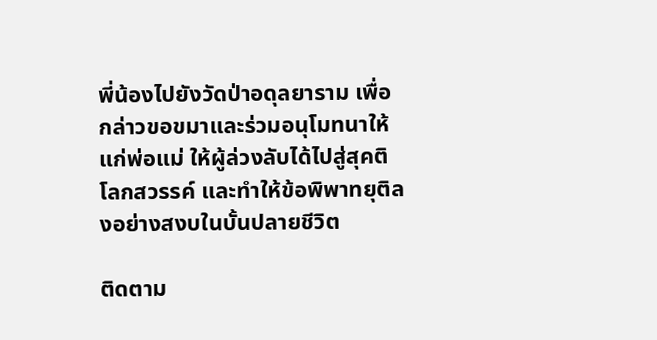พี่น้องไปยังวัดป่าอดุลยาราม เพื่อกล่าวขอขมาและร่วมอนุโมทนาให้แก่พ่อแม่ ให้ผู้ล่วงลับได้ไปสู่สุคติโลกสวรรค์ และทำให้ข้อพิพาทยุติลงอย่างสงบในบั้นปลายชีวิต

ติดตาม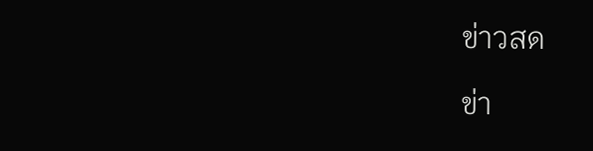ข่าวสด

ข่า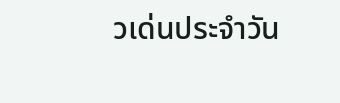วเด่นประจำวัน